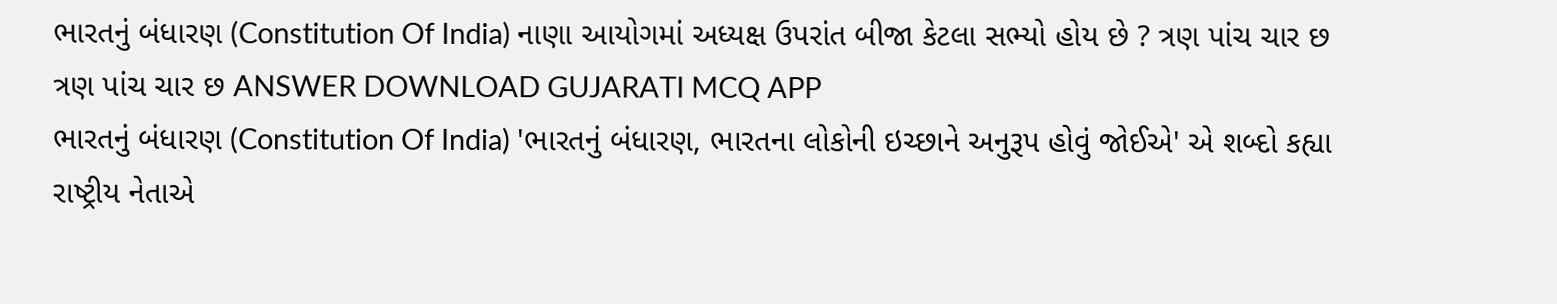ભારતનું બંધારણ (Constitution Of India) નાણા આયોગમાં અધ્યક્ષ ઉપરાંત બીજા કેટલા સભ્યો હોય છે ? ત્રણ પાંચ ચાર છ ત્રણ પાંચ ચાર છ ANSWER DOWNLOAD GUJARATI MCQ APP
ભારતનું બંધારણ (Constitution Of India) 'ભારતનું બંધારણ, ભારતના લોકોની ઇચ્છાને અનુરૂપ હોવું જોઈએ' એ શબ્દો કહ્યા રાષ્ટ્રીય નેતાએ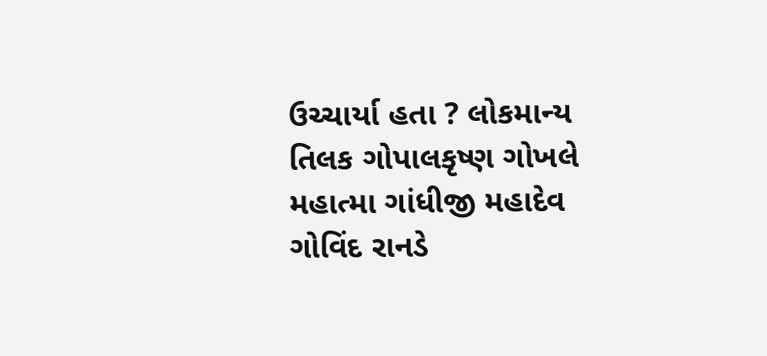ઉચ્ચાર્યા હતા ? લોકમાન્ય તિલક ગોપાલકૃષ્ણ ગોખલે મહાત્મા ગાંધીજી મહાદેવ ગોવિંદ રાનડે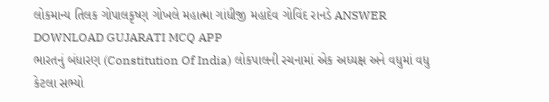લોકમાન્ય તિલક ગોપાલકૃષ્ણ ગોખલે મહાત્મા ગાંધીજી મહાદેવ ગોવિંદ રાનડે ANSWER DOWNLOAD GUJARATI MCQ APP
ભારતનું બંધારણ (Constitution Of India) લોકપાલની રચનામાં એક અધ્યક્ષ અને વધુમાં વધુ કેટલા સભ્યો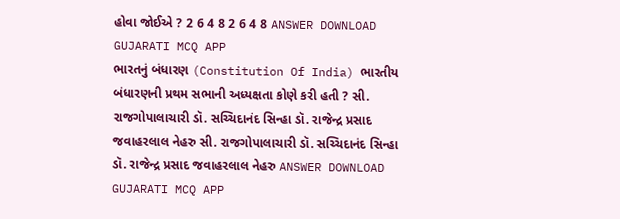હોવા જોઈએ ? 2 6 4 8 2 6 4 8 ANSWER DOWNLOAD GUJARATI MCQ APP
ભારતનું બંધારણ (Constitution Of India) ભારતીય બંધારણની પ્રથમ સભાની અધ્યક્ષતા કોણે કરી હતી ? સી. રાજગોપાલાચારી ડૉ. સચ્ચિદાનંદ સિન્હા ડૉ. રાજેન્દ્ર પ્રસાદ જવાહરલાલ નેહરુ સી. રાજગોપાલાચારી ડૉ. સચ્ચિદાનંદ સિન્હા ડૉ. રાજેન્દ્ર પ્રસાદ જવાહરલાલ નેહરુ ANSWER DOWNLOAD GUJARATI MCQ APP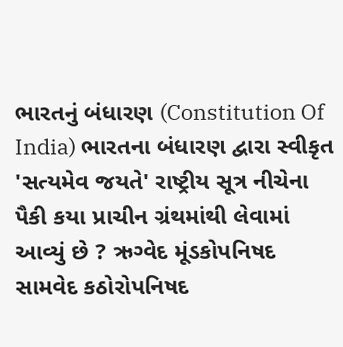ભારતનું બંધારણ (Constitution Of India) ભારતના બંધારણ દ્વારા સ્વીકૃત 'સત્યમેવ જયતે' રાષ્ટ્રીય સૂત્ર નીચેના પૈકી કયા પ્રાચીન ગ્રંથમાંથી લેવામાં આવ્યું છે ? ઋગ્વેદ મૂંડકોપનિષદ સામવેદ કઠોરોપનિષદ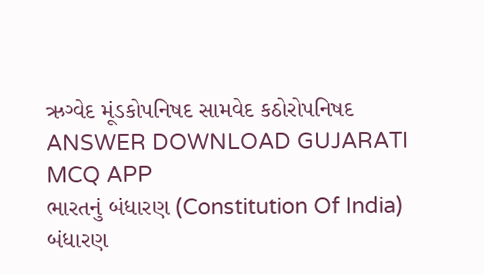ઋગ્વેદ મૂંડકોપનિષદ સામવેદ કઠોરોપનિષદ ANSWER DOWNLOAD GUJARATI MCQ APP
ભારતનું બંધારણ (Constitution Of India) બંધારણ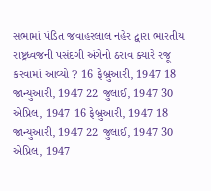સભામાં પંડિત જવાહરલાલ નહેર દ્વારા ભારતીય રાષ્ટ્રધ્વજની પસંદગી અંગેનો ઠરાવ ક્યારે રજૂ કરવામાં આવ્યો ? 16 ફેબ્રુઆરી, 1947 18 જાન્યુઆરી, 1947 22 જુલાઈ, 1947 30 એપ્રિલ, 1947 16 ફેબ્રુઆરી, 1947 18 જાન્યુઆરી, 1947 22 જુલાઈ, 1947 30 એપ્રિલ, 1947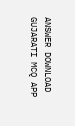ANSWER DOWNLOAD GUJARATI MCQ APP